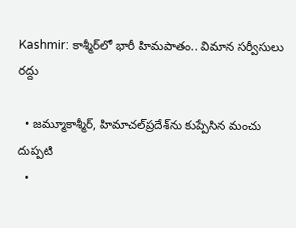Kashmir: కాశ్మీర్‌లో భారీ హిమపాతం.. విమాన సర్వీసులు రద్దు

  • జమ్మూకాశ్మీర్, హిమాచల్‌ప్రదేశ్‌ను కుప్పేసిన మంచు దుప్పటి
  •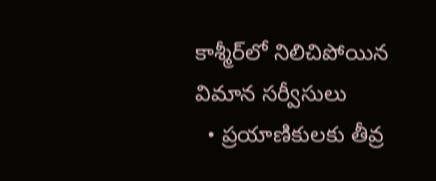కాశ్మీర్‌లో నిలిచిపోయిన విమాన సర్వీసులు
  • ప్రయాణికులకు తీవ్ర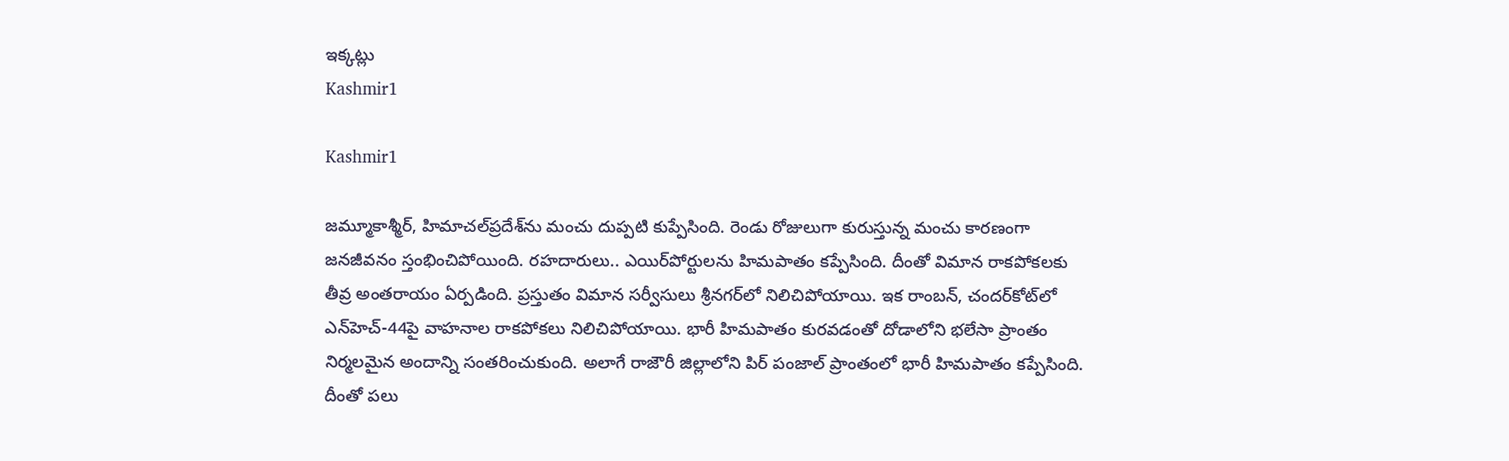ఇక్కట్లు
Kashmir1

Kashmir1

జమ్మూకాశ్మీర్, హిమాచల్‌ప్రదేశ్‌ను మంచు దుప్పటి కుప్పేసింది. రెండు రోజులుగా కురుస్తున్న మంచు కారణంగా జనజీవనం స్తంభించిపోయింది. రహదారులు.. ఎయిర్‌పోర్టులను హిమపాతం కప్పేసింది. దీంతో విమాన రాకపోకలకు తీవ్ర అంతరాయం ఏర్పడింది. ప్రస్తుతం విమాన సర్వీసులు శ్రీనగర్‌లో నిలిచిపోయాయి. ఇక రాంబన్‌, చందర్‌కోట్‌లో ఎన్‌హెచ్-44పై వాహనాల రాకపోకలు నిలిచిపోయాయి. భారీ హిమపాతం కురవడంతో దోడాలోని భలేసా ప్రాంతం నిర్మలమైన అందాన్ని సంతరించుకుంది. అలాగే రాజౌరీ జిల్లాలోని పిర్ పంజాల్ ప్రాంతంలో భారీ హిమపాతం కప్పేసింది. దీంతో పలు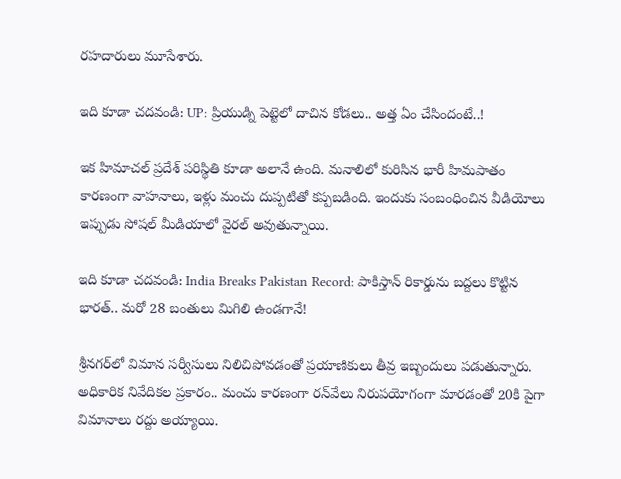రహదారులు మూసేశారు.

ఇది కూడా చదవండి: UP: ప్రియుడ్ని పెట్టెలో దాచిన కోడలు.. అత్త ఏం చేసిందంటే..!

ఇక హిమాచల్ ప్రదేశ్‌ పరిస్థితి కూడా అలానే ఉంది. మనాలిలో కురిసిన భారీ హిమపాతం కారణంగా వాహనాలు, ఇళ్లు మంచు దుప్పటితో కప్పబడింది. ఇందుకు సంబంధించిన వీడియోలు ఇప్పుడు సోషల్ మీడియాలో వైరల్ అవుతున్నాయి.

ఇది కూడా చదవండి: India Breaks Pakistan Record: పాకిస్తాన్ రికార్డును బద్దలు కొట్టిన భారత్.. మరో 28 బంతులు మిగిలి ఉండగానే!

శ్రీనగర్‌లో విమాన సర్వీసులు నిలిచిపోవడంతో ప్రయాణికులు తీవ్ర ఇబ్బందులు పడుతున్నారు. అధికారిక నివేదికల ప్రకారం.. మంచు కారణంగా రన్‌వేలు నిరుపయోగంగా మారడంతో 20కి పైగా విమానాలు రద్దు అయ్యాయి.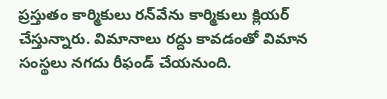ప్రస్తుతం కార్మికులు రన్‌వేను కార్మికులు క్లియర్ చేస్తున్నారు. విమానాలు రద్దు కావడంతో విమాన సంస్థలు నగదు రీఫండ్ చేయనుంది.